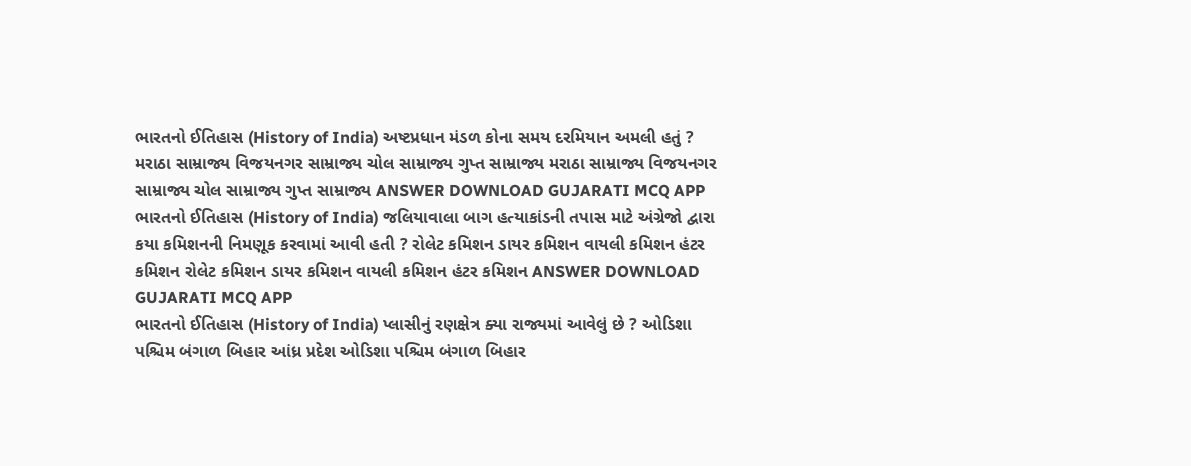ભારતનો ઈતિહાસ (History of India) અષ્ટપ્રધાન મંડળ કોના સમય દરમિયાન અમલી હતું ? મરાઠા સામ્રાજ્ય વિજયનગર સામ્રાજ્ય ચોલ સામ્રાજ્ય ગુપ્ત સામ્રાજ્ય મરાઠા સામ્રાજ્ય વિજયનગર સામ્રાજ્ય ચોલ સામ્રાજ્ય ગુપ્ત સામ્રાજ્ય ANSWER DOWNLOAD GUJARATI MCQ APP
ભારતનો ઈતિહાસ (History of India) જલિયાવાલા બાગ હત્યાકાંડની તપાસ માટે અંગ્રેજો દ્વારા કયા કમિશનની નિમણૂક કરવામાં આવી હતી ? રોલેટ કમિશન ડાયર કમિશન વાયલી કમિશન હંટર કમિશન રોલેટ કમિશન ડાયર કમિશન વાયલી કમિશન હંટર કમિશન ANSWER DOWNLOAD GUJARATI MCQ APP
ભારતનો ઈતિહાસ (History of India) પ્લાસીનું રણક્ષેત્ર ક્યા રાજ્યમાં આવેલું છે ? ઓડિશા પશ્ચિમ બંગાળ બિહાર આંધ્ર પ્રદેશ ઓડિશા પશ્ચિમ બંગાળ બિહાર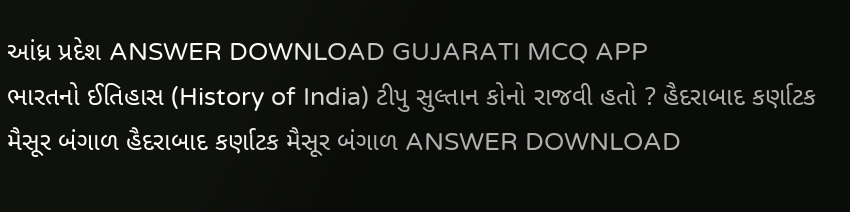આંધ્ર પ્રદેશ ANSWER DOWNLOAD GUJARATI MCQ APP
ભારતનો ઈતિહાસ (History of India) ટીપુ સુલ્તાન કોનો રાજવી હતો ? હૈદરાબાદ કર્ણાટક મૈસૂર બંગાળ હૈદરાબાદ કર્ણાટક મૈસૂર બંગાળ ANSWER DOWNLOAD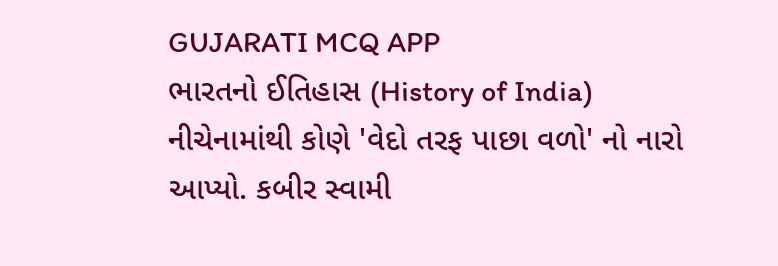GUJARATI MCQ APP
ભારતનો ઈતિહાસ (History of India) નીચેનામાંથી કોણે 'વેદો તરફ પાછા વળો' નો નારો આપ્યો. કબીર સ્વામી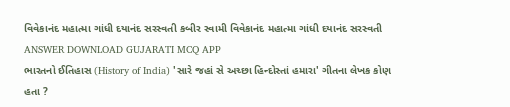વિવેકાનંદ મહાત્મા ગાંધી દયાનંદ સરસ્વતી કબીર સ્વામી વિવેકાનંદ મહાત્મા ગાંધી દયાનંદ સરસ્વતી ANSWER DOWNLOAD GUJARATI MCQ APP
ભારતનો ઈતિહાસ (History of India) 'સારે જહાં સે અચ્છા હિન્દોસ્તાં હમારા' ગીતના લેખક કોણ હતા ?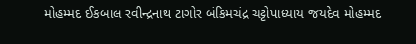મોહમ્મદ ઈકબાલ રવીન્દ્રનાથ ટાગોર બંકિમચંદ્ર ચટ્ટોપાધ્યાય જયદેવ મોહમ્મદ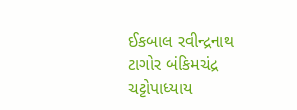ઈકબાલ રવીન્દ્રનાથ ટાગોર બંકિમચંદ્ર ચટ્ટોપાધ્યાય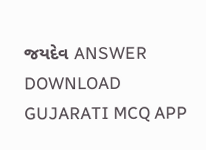જયદેવ ANSWER DOWNLOAD GUJARATI MCQ APP